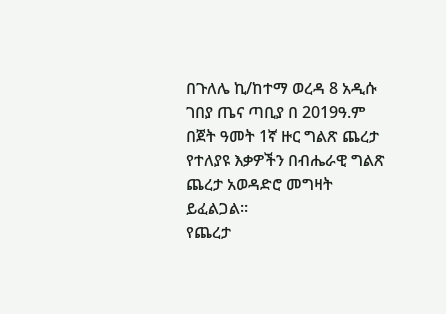በጉለሌ ኪ/ከተማ ወረዳ 8 አዲሱ ገበያ ጤና ጣቢያ በ 2019ዓ.ም በጀት ዓመት 1ኛ ዙር ግልጽ ጨረታ የተለያዩ እቃዎችን በብሔራዊ ግልጽ ጨረታ አወዳድሮ መግዛት ይፈልጋል፡፡
የጨረታ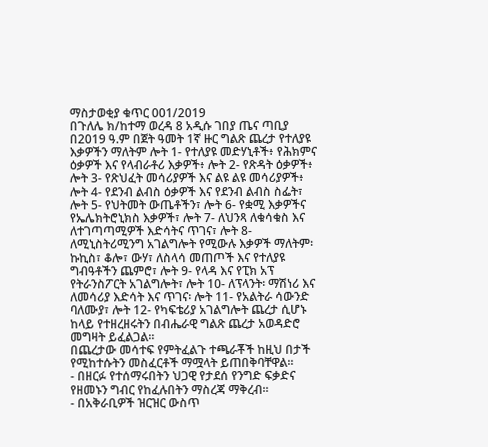ማስታወቂያ ቁጥር 001/2019
በጉለሌ ክ/ከተማ ወረዳ 8 አዲሱ ገበያ ጤና ጣቢያ በ2019 ዓ.ም በጀት ዓመት 1ኛ ዙር ግልጽ ጨረታ የተለያዩ እቃዎችን ማለትም ሎት 1- የተለያዩ መድሃኒቶች፥ የሕክምና ዕቃዎች እና የላብራቶሪ እቃዎች፥ ሎት 2- የጽዳት ዕቃዎች፥ ሎት 3- የጽህፈት መሳሪያዎች እና ልዩ ልዩ መሳሪያዎች፥ ሎት 4- የደንብ ልብስ ዕቃዎች እና የደንብ ልብስ ስፌት፣ ሎት 5- የህትመት ውጤቶችን፣ ሎት 6- የቋሚ እቃዎችና የኤሌክትሮኒክስ እቃዎች፣ ሎት 7- ለህንጻ ለቁሳቁስ እና ለተገጣጣሚዎች እድሳትና ጥገና፣ ሎት 8- ለሚኒስትሪሚንግ አገልግሎት የሚውሉ እቃዎች ማለትም፡ ኩኪስ፣ ቆሎ፣ ውሃ፣ ለስላሳ መጠጦች እና የተለያዩ ግብዓቶችን ጨምሮ፣ ሎት 9- የላዳ እና የፒክ አፕ የትራንስፖርት አገልግሎት፣ ሎት 10- ለፕላንት፡ ማሽነሪ እና ለመሳሪያ እድሳት እና ጥገና፡ ሎት 11- የአልትራ ሳውንድ ባለሙያ፣ ሎት 12- የካፍቴሪያ አገልግሎት ጨረታ ሲሆኑ ከላይ የተዘረዘሩትን በብሔራዊ ግልጽ ጨረታ አወዳድሮ መግዛት ይፈልጋል፡፡
በጨረታው መሳተፍ የምትፈልጉ ተጫራቾች ከዚህ በታች የሚከተሱትን መስፈርቶች ማሟላት ይጠበቅባቸዋል፡፡
- በዘርፉ የተሰማሩበትን ህጋዊ የታደሰ የንግድ ፍቃድና የዘመኑን ግብር የከፈሉበትን ማስረጃ ማቅረብ፡፡
- በአቅራቢዎች ዝርዝር ውስጥ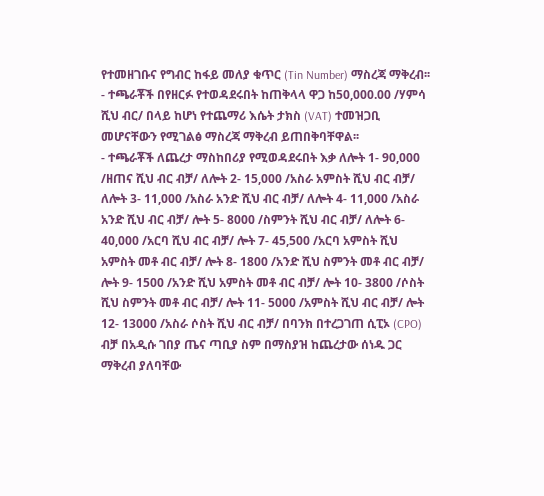የተመዘገቡና የግብር ከፋይ መለያ ቁጥር (Tin Number) ማስረጃ ማቅረብ፡፡
- ተጫራቾች በየዘርፉ የተወዳደሩበት ከጠቅላላ ዋጋ ከ50,000.00 /ሃምሳ ሺህ ብር/ በላይ ከሆነ የተጨማሪ እሴት ታክስ (VAT) ተመዝጋቢ መሆናቸውን የሚገልፅ ማስረጃ ማቅረብ ይጠበቅባቸዋል፡፡
- ተጫራቾች ለጨረታ ማስከበሪያ የሚወዳደሩበት እቃ ለሎት 1- 90,000 /ዘጠና ሺህ ብር ብቻ/ ለሎት 2- 15,000 /አስራ አምስት ሺህ ብር ብቻ/ ለሎት 3- 11,000 /አስራ አንድ ሺህ ብር ብቻ/ ለሎት 4- 11,000 /አስራ አንድ ሺህ ብር ብቻ/ ሎት 5- 8000 /ስምንት ሺህ ብር ብቻ/ ለሎት 6- 40,000 /አርባ ሺህ ብር ብቻ/ ሎት 7- 45,500 /አርባ አምስት ሺህ አምስት መቶ ብር ብቻ/ ሎት 8- 1800 /አንድ ሺህ ስምንት መቶ ብር ብቻ/ ሎት 9- 1500 /አንድ ሺህ አምስት መቶ ብር ብቻ/ ሎት 10- 3800 /ሶስት ሺህ ስምንት መቶ ብር ብቻ/ ሎት 11- 5000 /አምስት ሺህ ብር ብቻ/ ሎት 12- 13000 /አስራ ሶስት ሺህ ብር ብቻ/ በባንክ በተረጋገጠ ሲፒኦ (CPO) ብቻ በአዲሱ ገበያ ጤና ጣቢያ ስም በማስያዝ ከጨረታው ሰነዱ ጋር ማቅረብ ያለባቸው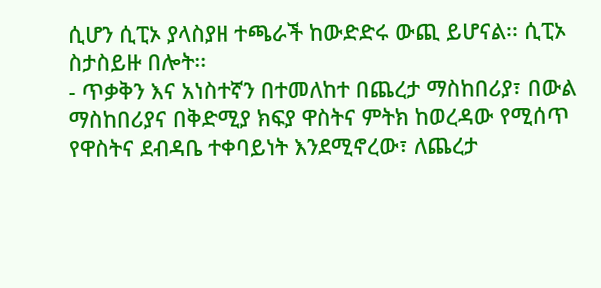ሲሆን ሲፒኦ ያላስያዘ ተጫራች ከውድድሩ ውጪ ይሆናል፡፡ ሲፒኦ ስታስይዙ በሎት፡፡
- ጥቃቅን እና አነስተኛን በተመለከተ በጨረታ ማስከበሪያ፣ በውል ማስከበሪያና በቅድሚያ ክፍያ ዋስትና ምትክ ከወረዳው የሚሰጥ የዋስትና ደብዳቤ ተቀባይነት እንደሚኖረው፣ ለጨረታ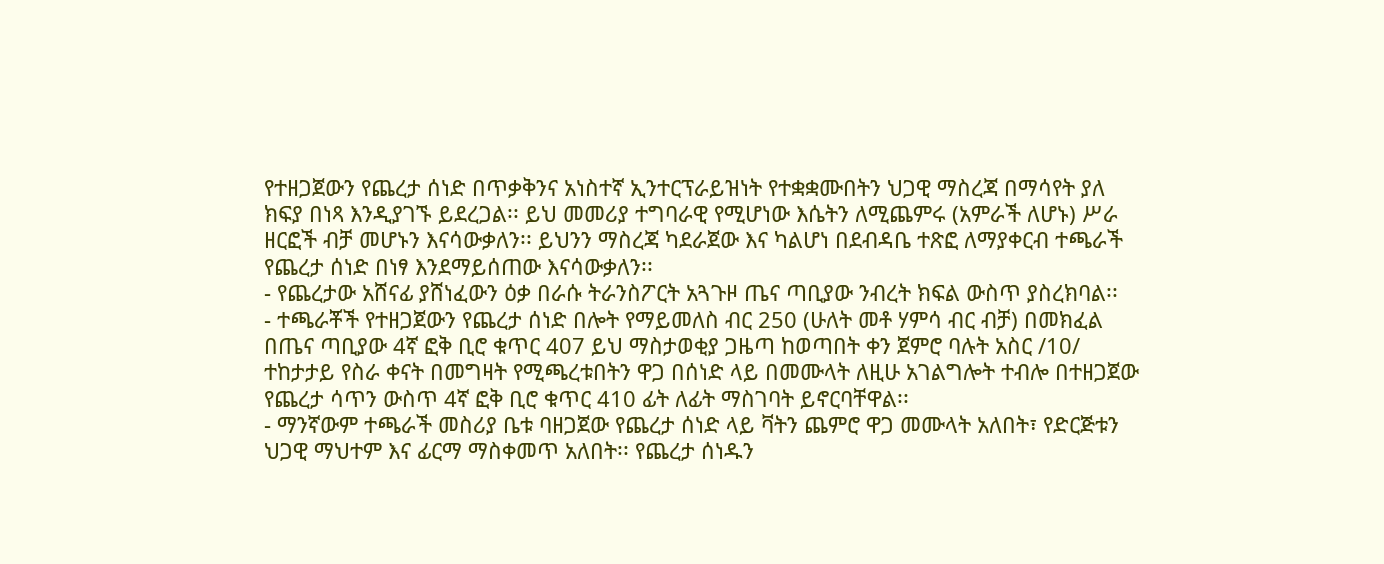የተዘጋጀውን የጨረታ ሰነድ በጥቃቅንና አነስተኛ ኢንተርፕራይዝነት የተቋቋሙበትን ህጋዊ ማስረጃ በማሳየት ያለ ክፍያ በነጻ እንዲያገኙ ይደረጋል፡፡ ይህ መመሪያ ተግባራዊ የሚሆነው እሴትን ለሚጨምሩ (አምራች ለሆኑ) ሥራ ዘርፎች ብቻ መሆኑን እናሳውቃለን፡፡ ይህንን ማስረጃ ካደራጀው እና ካልሆነ በደብዳቤ ተጽፎ ለማያቀርብ ተጫራች የጨረታ ሰነድ በነፃ እንደማይሰጠው እናሳውቃለን፡፡
- የጨረታው አሸናፊ ያሸነፈውን ዕቃ በራሱ ትራንስፖርት አጓጉዞ ጤና ጣቢያው ንብረት ክፍል ውስጥ ያስረክባል፡፡
- ተጫራቾች የተዘጋጀውን የጨረታ ሰነድ በሎት የማይመለስ ብር 250 (ሁለት መቶ ሃምሳ ብር ብቻ) በመክፈል በጤና ጣቢያው 4ኛ ፎቅ ቢሮ ቁጥር 407 ይህ ማስታወቂያ ጋዜጣ ከወጣበት ቀን ጀምሮ ባሉት አስር /10/ ተከታታይ የስራ ቀናት በመግዛት የሚጫረቱበትን ዋጋ በሰነድ ላይ በመሙላት ለዚሁ አገልግሎት ተብሎ በተዘጋጀው የጨረታ ሳጥን ውስጥ 4ኛ ፎቅ ቢሮ ቁጥር 410 ፊት ለፊት ማስገባት ይኖርባቸዋል፡፡
- ማንኛውም ተጫራች መስሪያ ቤቱ ባዘጋጀው የጨረታ ሰነድ ላይ ቫትን ጨምሮ ዋጋ መሙላት አለበት፣ የድርጅቱን ህጋዊ ማህተም እና ፊርማ ማስቀመጥ አለበት፡፡ የጨረታ ሰነዱን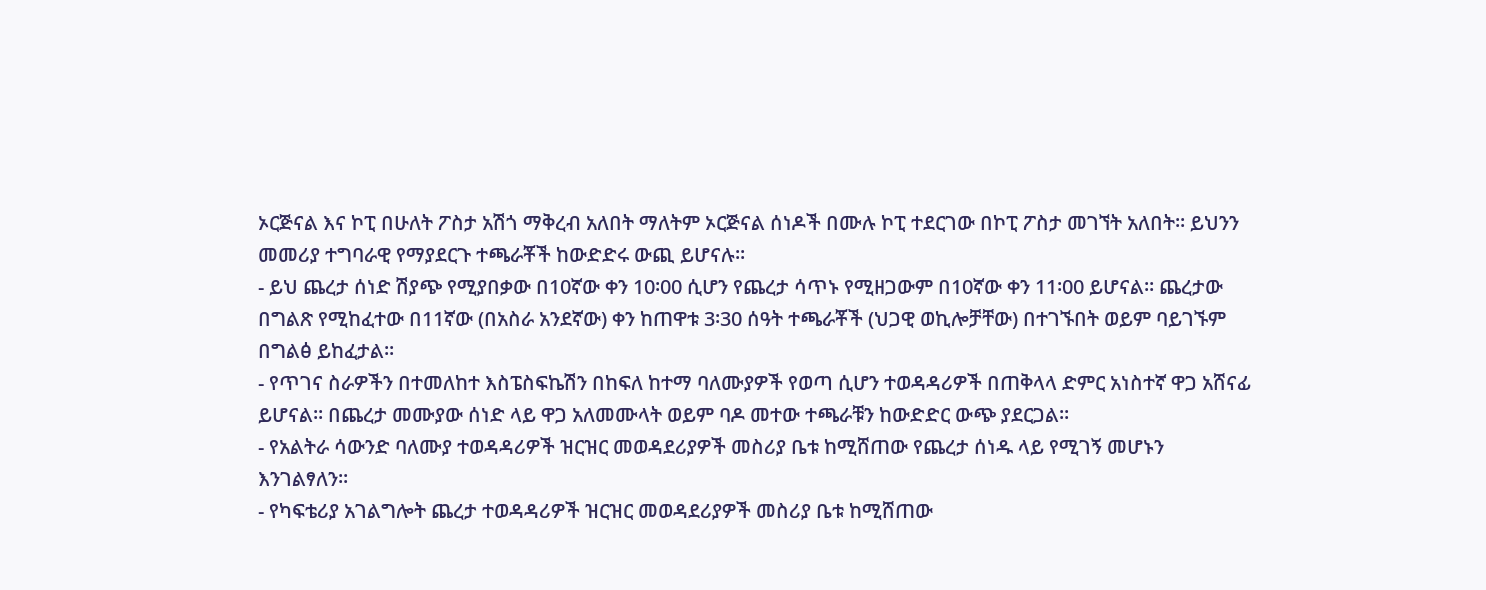ኦርጅናል እና ኮፒ በሁለት ፖስታ አሽጎ ማቅረብ አለበት ማለትም ኦርጅናል ሰነዶች በሙሉ ኮፒ ተደርገው በኮፒ ፖስታ መገኘት አለበት፡፡ ይህንን መመሪያ ተግባራዊ የማያደርጉ ተጫራቾች ከውድድሩ ውጪ ይሆናሉ፡፡
- ይህ ጨረታ ሰነድ ሽያጭ የሚያበቃው በ10ኛው ቀን 10፡00 ሲሆን የጨረታ ሳጥኑ የሚዘጋውም በ10ኛው ቀን 11፡00 ይሆናል። ጨረታው በግልጽ የሚከፈተው በ11ኛው (በአስራ አንደኛው) ቀን ከጠዋቱ 3፡30 ሰዓት ተጫራቾች (ህጋዊ ወኪሎቻቸው) በተገኙበት ወይም ባይገኙም በግልፅ ይከፈታል፡፡
- የጥገና ስራዎችን በተመለከተ እስፔስፍኬሽን በከፍለ ከተማ ባለሙያዎች የወጣ ሲሆን ተወዳዳሪዎች በጠቅላላ ድምር አነስተኛ ዋጋ አሸናፊ ይሆናል፡፡ በጨረታ መሙያው ሰነድ ላይ ዋጋ አለመሙላት ወይም ባዶ መተው ተጫራቹን ከውድድር ውጭ ያደርጋል፡፡
- የአልትራ ሳውንድ ባለሙያ ተወዳዳሪዎች ዝርዝር መወዳደሪያዎች መስሪያ ቤቱ ከሚሸጠው የጨረታ ሰነዱ ላይ የሚገኝ መሆኑን እንገልፃለን፡፡
- የካፍቴሪያ አገልግሎት ጨረታ ተወዳዳሪዎች ዝርዝር መወዳደሪያዎች መስሪያ ቤቱ ከሚሸጠው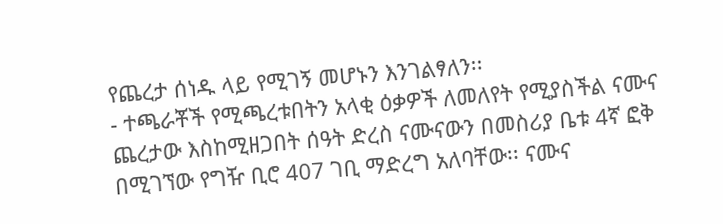የጨረታ ሰነዱ ላይ የሚገኝ መሆኑን እንገልፃለን፡፡
- ተጫራቾች የሚጫረቱበትን አላቂ ዕቃዎች ለመለየት የሚያስችል ናሙና ጨረታው እስከሚዘጋበት ሰዓት ድረስ ናሙናውን በመስሪያ ቤቱ 4ኛ ፎቅ በሚገኘው የግዥ ቢሮ 407 ገቢ ማድረግ አለባቸው፡፡ ናሙና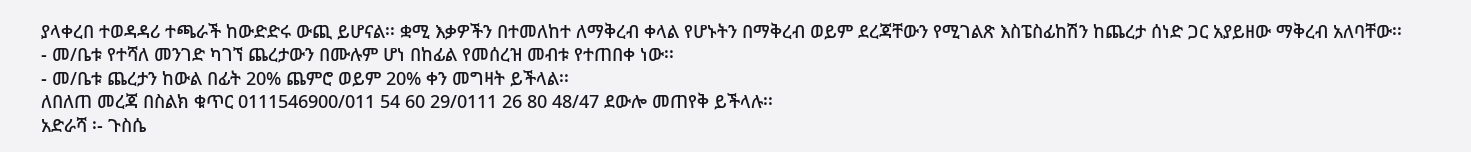ያላቀረበ ተወዳዳሪ ተጫራች ከውድድሩ ውጪ ይሆናል፡፡ ቋሚ እቃዎችን በተመለከተ ለማቅረብ ቀላል የሆኑትን በማቅረብ ወይም ደረጃቸውን የሚገልጽ እስፔስፊከሽን ከጨረታ ሰነድ ጋር አያይዘው ማቅረብ አለባቸው፡፡
- መ/ቤቱ የተሻለ መንገድ ካገኘ ጨረታውን በሙሉም ሆነ በከፊል የመሰረዝ መብቱ የተጠበቀ ነው፡፡
- መ/ቤቱ ጨረታን ከውል በፊት 20% ጨምሮ ወይም 20% ቀን መግዛት ይችላል፡፡
ለበለጠ መረጃ በስልክ ቁጥር 0111546900/011 54 60 29/0111 26 80 48/47 ደውሎ መጠየቅ ይችላሉ፡፡
አድራሻ ፡- ጉስሴ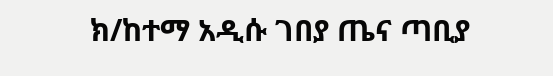ክ/ከተማ አዲሱ ገበያ ጤና ጣቢያ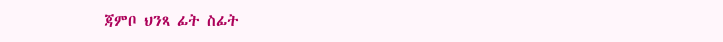ጃምቦ ህንጻ ፊት ስፊት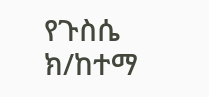የጉስሴ ክ/ከተማ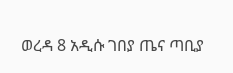ወረዳ 8 አዲሱ ገበያ ጤና ጣቢያ